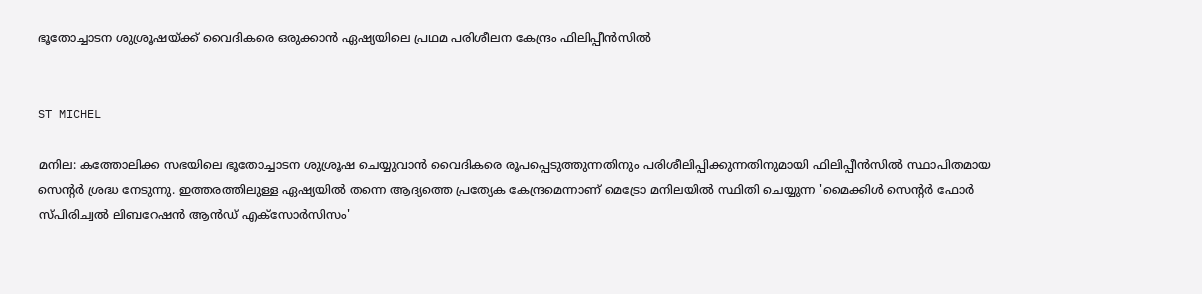ഭൂതോച്ചാടന ശുശ്രൂഷയ്ക്ക് വൈദികരെ ഒരുക്കാന്‍ ഏഷ്യയിലെ പ്രഥമ പരിശീലന കേന്ദ്രം ഫിലിപ്പീന്‍സില്‍


ST MICHEL

മനില: കത്തോലിക്ക സഭയിലെ ഭൂതോച്ചാടന ശുശ്രൂഷ ചെയ്യുവാന്‍ വൈദികരെ രൂപപ്പെടുത്തുന്നതിനും പരിശീലിപ്പിക്കുന്നതിനുമായി ഫിലിപ്പീന്‍സില്‍ സ്ഥാപിതമായ സെന്റര്‍ ശ്രദ്ധ നേടുന്നു. ഇത്തരത്തിലുള്ള ഏഷ്യയില്‍ തന്നെ ആദ്യത്തെ പ്രത്യേക കേന്ദ്രമെന്നാണ് മെട്രോ മനിലയില്‍ സ്ഥിതി ചെയ്യുന്ന 'മൈക്കിള്‍ സെന്റര്‍ ഫോര്‍ സ്പിരിച്വല്‍ ലിബറേഷന്‍ ആന്‍ഡ് എക്‌സോര്‍സിസം'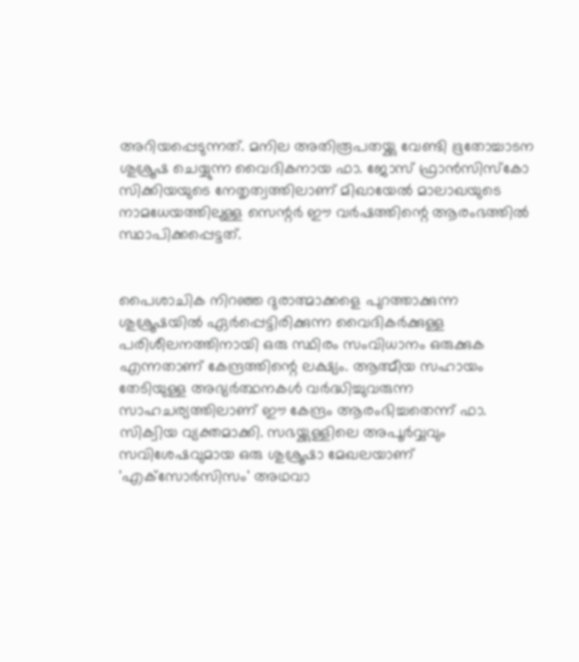അറിയപ്പെടുന്നത്. മനില അതിരൂപതയ്ക്കു വേണ്ടി ഭൂതോച്ചാടന ശുശ്രൂഷ ചെയ്യുന്ന വൈദികനായ ഫാ. ജോസ് ഫ്രാന്‍സിസ്‌കോ സിക്കിയയുടെ നേതൃത്വത്തിലാണ് മിഖായേല്‍ മാലാഖയുടെ നാമധേയത്തിലുള്ള സെന്റര്‍ ഈ വര്‍ഷത്തിന്റെ ആരംഭത്തില്‍ സ്ഥാപിക്കപ്പെട്ടത്.


പൈശാചിക നിറഞ്ഞ ദുരാത്മാക്കളെ പുറത്താക്കുന്ന ശുശ്രൂഷയില്‍ ഏര്‍പ്പെട്ടിരിക്കുന്ന വൈദികര്‍ക്കുള്ള പരിശീലനത്തിനായി ഒരു സ്ഥിരം സംവിധാനം ഒരുക്കുക എന്നതാണ് കേന്ദ്രത്തിന്റെ ലക്ഷ്യം. ആത്മീയ സഹായം തേടിയുള്ള അഭ്യര്‍ത്ഥനകള്‍ വര്‍ദ്ധിച്ചുവരുന്ന സാഹചര്യത്തിലാണ് ഈ കേന്ദ്രം ആരംഭിച്ചതെന്ന് ഫാ. സിക്വിയ വ്യക്തമാക്കി. സഭയ്ക്കുള്ളിലെ അപൂര്‍വ്വവും സവിശേഷവുമായ ഒരു ശുശ്രൂഷാ മേഖലയാണ് 'എക്‌സോര്‍സിസം' അഥവാ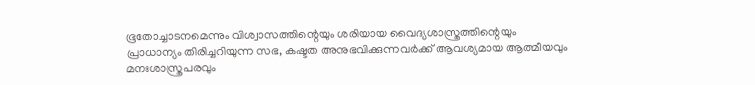ഭൂതോച്ചാടനമെന്നും വിശ്വാസത്തിന്റെയും ശരിയായ വൈദ്യശാസ്ത്രത്തിന്റെയും പ്രാധാന്യം തിരിച്ചറിയുന്ന സഭ, കഷ്ടത അനുഭവിക്കുന്നവര്‍ക്ക് ആവശ്യമായ ആത്മീയവും മനഃശാസ്ത്രപരവും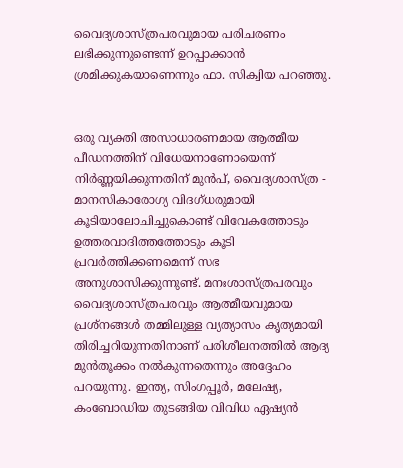വൈദ്യശാസ്ത്രപരവുമായ പരിചരണം ലഭിക്കുന്നുണ്ടെന്ന് ഉറപ്പാക്കാന്‍ ശ്രമിക്കുകയാണെന്നും ഫാ. സിക്വിയ പറഞ്ഞു.


ഒരു വ്യക്തി അസാധാരണമായ ആത്മീയ പീഡനത്തിന് വിധേയനാണോയെന്ന് നിര്‍ണ്ണയിക്കുന്നതിന് മുന്‍പ്, വൈദ്യശാസ്ത്ര - മാനസികാരോഗ്യ വിദഗ്ധരുമായി കൂടിയാലോചിച്ചുകൊണ്ട് വിവേകത്തോടും ഉത്തരവാദിത്തത്തോടും കൂടി പ്രവര്‍ത്തിക്കണമെന്ന് സഭ അനുശാസിക്കുന്നുണ്ട്. മനഃശാസ്ത്രപരവും വൈദ്യശാസ്ത്രപരവും ആത്മീയവുമായ പ്രശ്‌നങ്ങള്‍ തമ്മിലുള്ള വ്യത്യാസം കൃത്യമായി തിരിച്ചറിയുന്നതിനാണ് പരിശീലനത്തില്‍ ആദ്യ മുന്‍തൂക്കം നല്‍കുന്നതെന്നും അദ്ദേഹം പറയുന്നു. ഇന്ത്യ, സിംഗപ്പൂര്‍, മലേഷ്യ, കംബോഡിയ തുടങ്ങിയ വിവിധ ഏഷ്യന്‍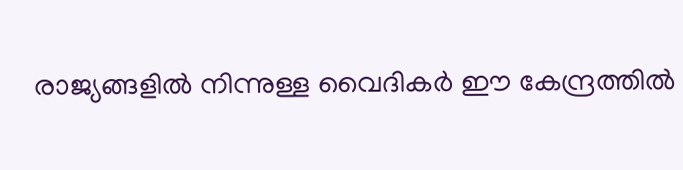രാജ്യങ്ങളില്‍ നിന്നുള്ള വൈദികര്‍ ഈ കേന്ദ്രത്തില്‍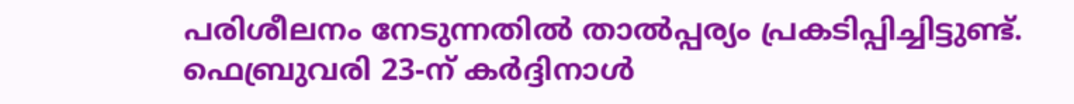പരിശീലനം നേടുന്നതില്‍ താല്‍പ്പര്യം പ്രകടിപ്പിച്ചിട്ടുണ്ട്. ഫെബ്രുവരി 23-ന് കര്‍ദ്ദിനാള്‍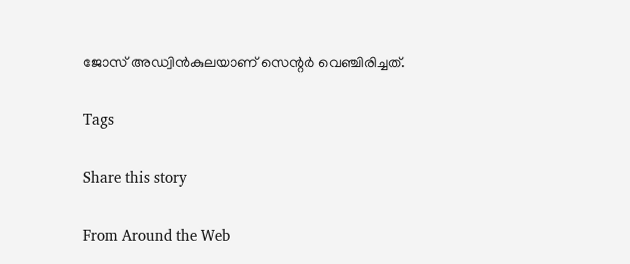ജോസ് അഡ്വിന്‍കുലയാണ് സെന്റര്‍ വെഞ്ചിരിച്ചത്.

Tags

Share this story

From Around the Web